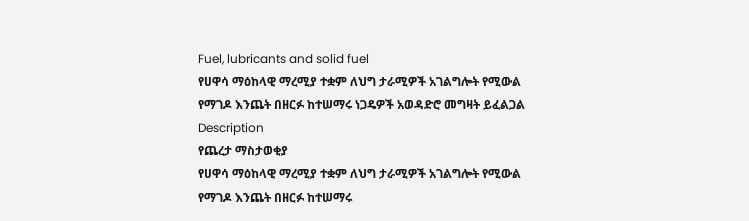Fuel, lubricants and solid fuel
የሀዋሳ ማዕከላዊ ማረሚያ ተቋም ለህግ ታራሚዎች አገልግሎት የሚውል የማገዶ እንጨት በዘርፉ ከተሠማሩ ነጋዴዎች አወዳድሮ መግዛት ይፈልጋል
Description
የጨረታ ማስታወቂያ
የሀዋሳ ማዕከላዊ ማረሚያ ተቋም ለህግ ታራሚዎች አገልግሎት የሚውል የማገዶ እንጨት በዘርፉ ከተሠማሩ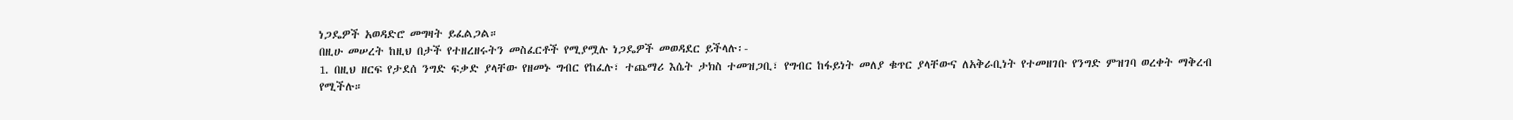ነጋዴዎች አወዳድሮ መግዛት ይፈልጋል።
በዚሁ መሠረት ከዚህ በታች የተዘረዘሩትን መስፈርቶች የሚያሟሉ ነጋዴዎች መወዳደር ይችላሉ፡-
1. በዚህ ዘርፍ የታደሰ ንግድ ፍቃድ ያላቸው የዘመኑ ግብር የከፈሉ፣ ተጨማሪ እሴት ታክስ ተመዝጋቢ፣ የግብር ከፋይነት መለያ ቁጥር ያላቸውና ለአቅራቢነት የተመዘገቡ የንግድ ምዝገባ ወረቀት ማቅረብ የሚችሉ።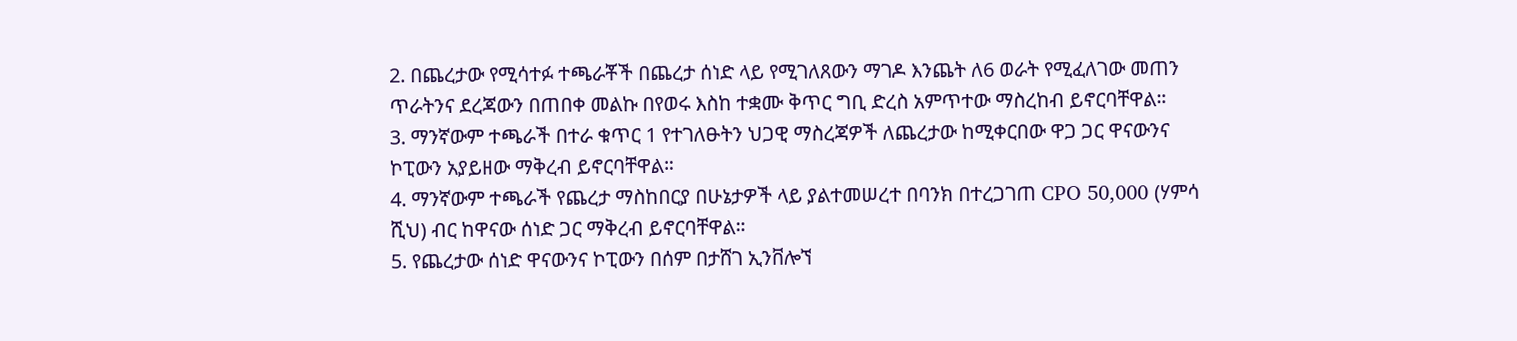2. በጨረታው የሚሳተፉ ተጫራቾች በጨረታ ሰነድ ላይ የሚገለጸውን ማገዶ እንጨት ለ6 ወራት የሚፈለገው መጠን ጥራትንና ደረጃውን በጠበቀ መልኩ በየወሩ እስከ ተቋሙ ቅጥር ግቢ ድረስ አምጥተው ማስረከብ ይኖርባቸዋል።
3. ማንኛውም ተጫራች በተራ ቁጥር 1 የተገለፁትን ህጋዊ ማስረጃዎች ለጨረታው ከሚቀርበው ዋጋ ጋር ዋናውንና ኮፒውን አያይዘው ማቅረብ ይኖርባቸዋል።
4. ማንኛውም ተጫራች የጨረታ ማስከበርያ በሁኔታዎች ላይ ያልተመሠረተ በባንክ በተረጋገጠ CPO 50,000 (ሃምሳ ሺህ) ብር ከዋናው ሰነድ ጋር ማቅረብ ይኖርባቸዋል።
5. የጨረታው ሰነድ ዋናውንና ኮፒውን በሰም በታሸገ ኢንቨሎኘ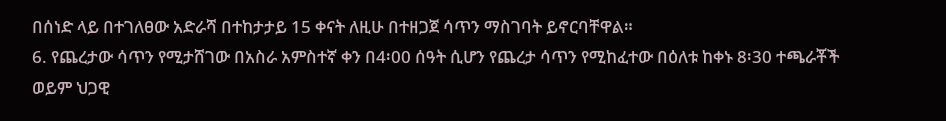በሰነድ ላይ በተገለፀው አድራሻ በተከታታይ 15 ቀናት ለዚሁ በተዘጋጀ ሳጥን ማስገባት ይኖርባቸዋል።
6. የጨረታው ሳጥን የሚታሸገው በአስራ አምስተኛ ቀን በ4፡00 ሰዓት ሲሆን የጨረታ ሳጥን የሚከፈተው በዕለቱ ከቀኑ 8፡30 ተጫራቾች ወይም ህጋዊ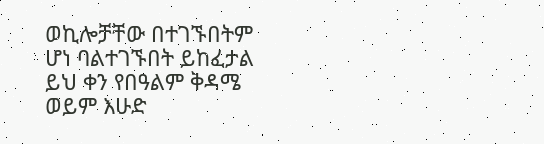ወኪሎቻቸው በተገኙበትም ሆነ ባልተገኙበት ይከፈታል ይህ ቀን የበዓልም ቅዳሜ ወይም እሁድ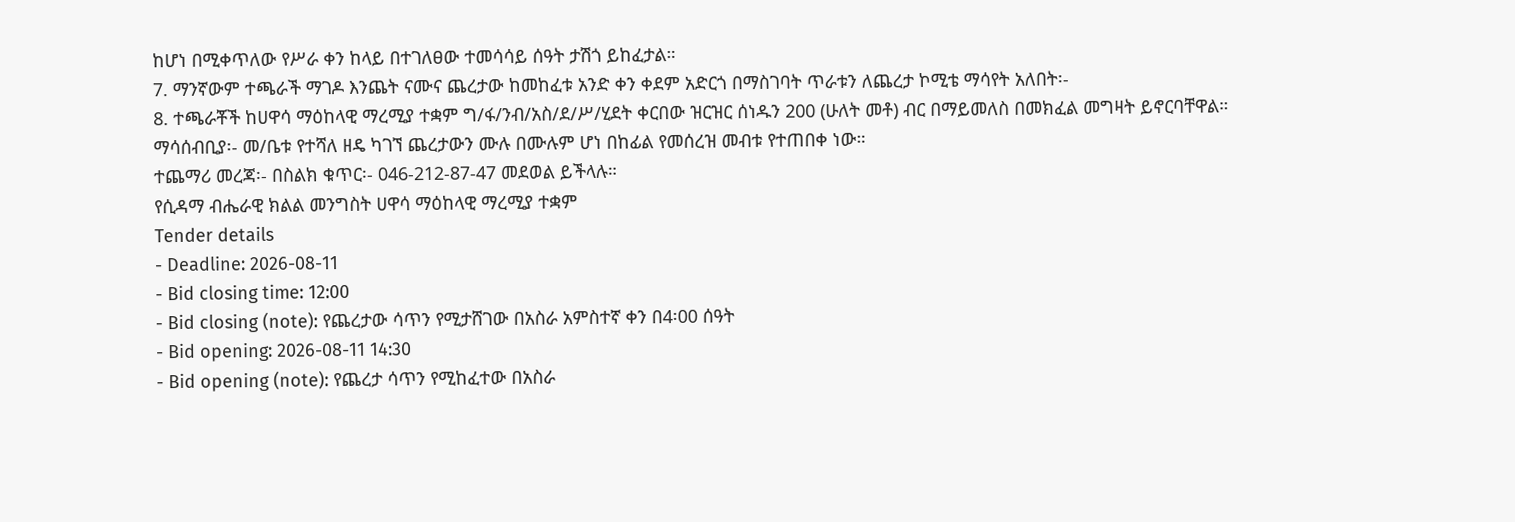ከሆነ በሚቀጥለው የሥራ ቀን ከላይ በተገለፀው ተመሳሳይ ሰዓት ታሽጎ ይከፈታል።
7. ማንኛውም ተጫራች ማገዶ እንጨት ናሙና ጨረታው ከመከፈቱ አንድ ቀን ቀደም አድርጎ በማስገባት ጥራቱን ለጨረታ ኮሚቴ ማሳየት አለበት፡-
8. ተጫራቾች ከሀዋሳ ማዕከላዊ ማረሚያ ተቋም ግ/ፋ/ንብ/አስ/ደ/ሥ/ሂደት ቀርበው ዝርዝር ሰነዱን 200 (ሁለት መቶ) ብር በማይመለስ በመክፈል መግዛት ይኖርባቸዋል።
ማሳሰብቢያ፡- መ/ቤቱ የተሻለ ዘዴ ካገኘ ጨረታውን ሙሉ በሙሉም ሆነ በከፊል የመሰረዝ መብቱ የተጠበቀ ነው።
ተጨማሪ መረጃ፡- በስልክ ቁጥር፡- 046-212-87-47 መደወል ይችላሉ።
የሲዳማ ብሔራዊ ክልል መንግስት ሀዋሳ ማዕከላዊ ማረሚያ ተቋም
Tender details
- Deadline: 2026-08-11
- Bid closing time: 12:00
- Bid closing (note): የጨረታው ሳጥን የሚታሸገው በአስራ አምስተኛ ቀን በ4፡00 ሰዓት
- Bid opening: 2026-08-11 14:30
- Bid opening (note): የጨረታ ሳጥን የሚከፈተው በአስራ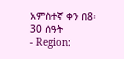አምስተኛ ቀን በ8፡30 ሰዓት
- Region: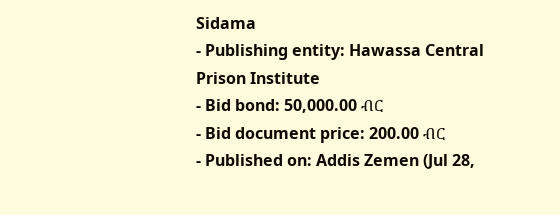Sidama
- Publishing entity: Hawassa Central Prison Institute
- Bid bond: 50,000.00 ብር
- Bid document price: 200.00 ብር
- Published on: Addis Zemen (Jul 28,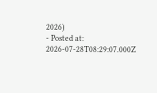2026)
- Posted at: 2026-07-28T08:29:07.000Z